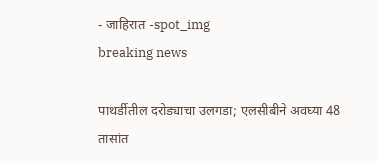- जाहिरात -spot_img
breaking news

पाथर्डीतील दरोड्याचा उलगडा; एलसीबीने अवघ्या 48 तासांत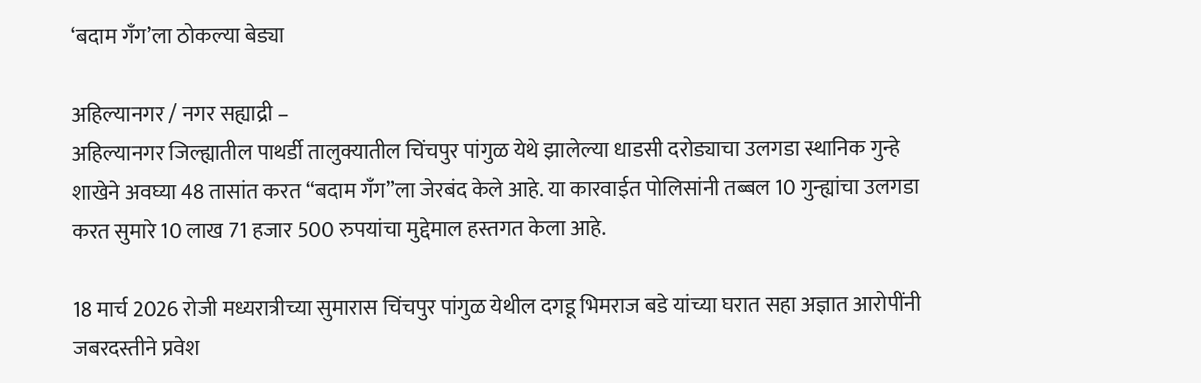‘बदाम गँग’ला ठोकल्या बेड्या

अहिल्यानगर / नगर सह्याद्री –
अहिल्यानगर जिल्ह्यातील पाथर्डी तालुक्यातील चिंचपुर पांगुळ येथे झालेल्या धाडसी दरोड्याचा उलगडा स्थानिक गुन्हे शाखेने अवघ्या 48 तासांत करत “बदाम गँग”ला जेरबंद केले आहे. या कारवाईत पोलिसांनी तब्बल 10 गुन्ह्यांचा उलगडा करत सुमारे 10 लाख 71 हजार 500 रुपयांचा मुद्देमाल हस्तगत केला आहे.

18 मार्च 2026 रोजी मध्यरात्रीच्या सुमारास चिंचपुर पांगुळ येथील दगडू भिमराज बडे यांच्या घरात सहा अज्ञात आरोपींनी जबरदस्तीने प्रवेश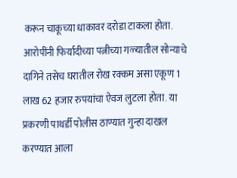करून चाकूच्या धाकावर दरोडा टाकला होता. आरोपींनी फिर्यादीच्या पत्नीच्या गळ्यातील सोन्याचे दागिने तसेच घरातील रोख रक्कम असा एकूण 1 लाख 62 हजार रुपयांचा ऐवज लुटला होता. या प्रकरणी पाथर्डी पोलीस ठाण्यात गुन्हा दाखल करण्यात आला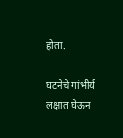होता.

घटनेचे गांभीर्य लक्षात घेऊन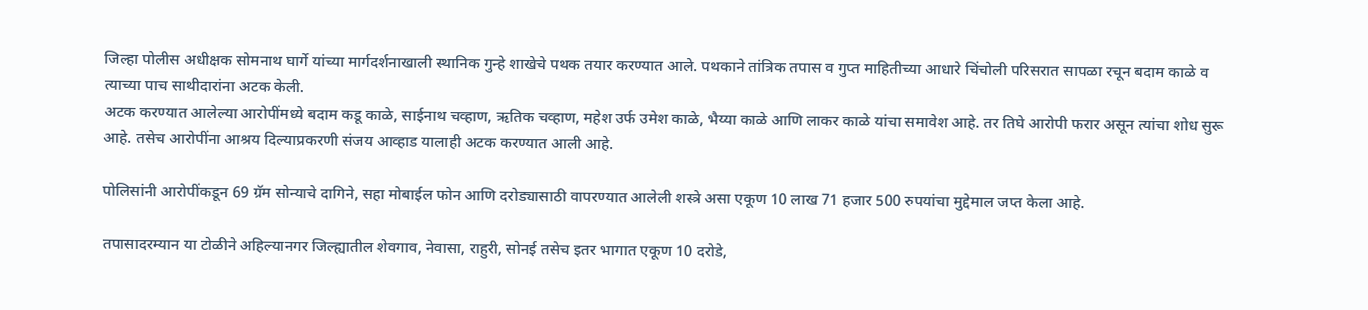जिल्हा पोलीस अधीक्षक सोमनाथ घार्गे यांच्या मार्गदर्शनाखाली स्थानिक गुन्हे शाखेचे पथक तयार करण्यात आले. पथकाने तांत्रिक तपास व गुप्त माहितीच्या आधारे चिंचोली परिसरात सापळा रचून बदाम काळे व त्याच्या पाच साथीदारांना अटक केली.
अटक करण्यात आलेल्या आरोपींमध्ये बदाम कडू काळे, साईनाथ चव्हाण, ऋतिक चव्हाण, महेश उर्फ उमेश काळे, भैय्या काळे आणि लाकर काळे यांचा समावेश आहे. तर तिघे आरोपी फरार असून त्यांचा शोध सुरू आहे. तसेच आरोपींना आश्रय दिल्याप्रकरणी संजय आव्हाड यालाही अटक करण्यात आली आहे.

पोलिसांनी आरोपींकडून 69 ग्रॅम सोन्याचे दागिने, सहा मोबाईल फोन आणि दरोड्यासाठी वापरण्यात आलेली शस्त्रे असा एकूण 10 लाख 71 हजार 500 रुपयांचा मुद्देमाल जप्त केला आहे.

तपासादरम्यान या टोळीने अहिल्यानगर जिल्ह्यातील शेवगाव, नेवासा, राहुरी, सोनई तसेच इतर भागात एकूण 10 दरोडे,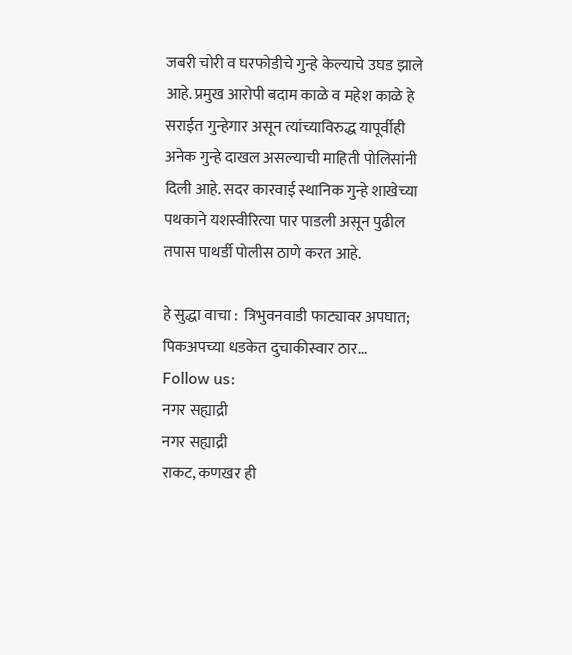जबरी चोरी व घरफोडीचे गुन्हे केल्याचे उघड झाले आहे. प्रमुख आरोपी बदाम काळे व महेश काळे हे सराईत गुन्हेगार असून त्यांच्याविरुद्ध यापूर्वीही अनेक गुन्हे दाखल असल्याची माहिती पोलिसांनी दिली आहे. सदर कारवाई स्थानिक गुन्हे शाखेच्या पथकाने यशस्वीरित्या पार पाडली असून पुढील तपास पाथर्डी पोलीस ठाणे करत आहे.

हे सुद्धा वाचा :  त्रिभुवनवाडी फाट्यावर अपघात; पिकअपच्या धडकेत दुचाकीस्वार ठार...
Follow us:
नगर सह्याद्री
नगर सह्याद्री
राकट, कणखर ही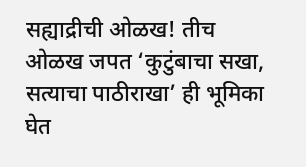सह्याद्रीची ओळख! तीच ओळख जपत ‘कुटुंबाचा सखा, सत्याचा पाठीराखा’ ही भूमिका घेत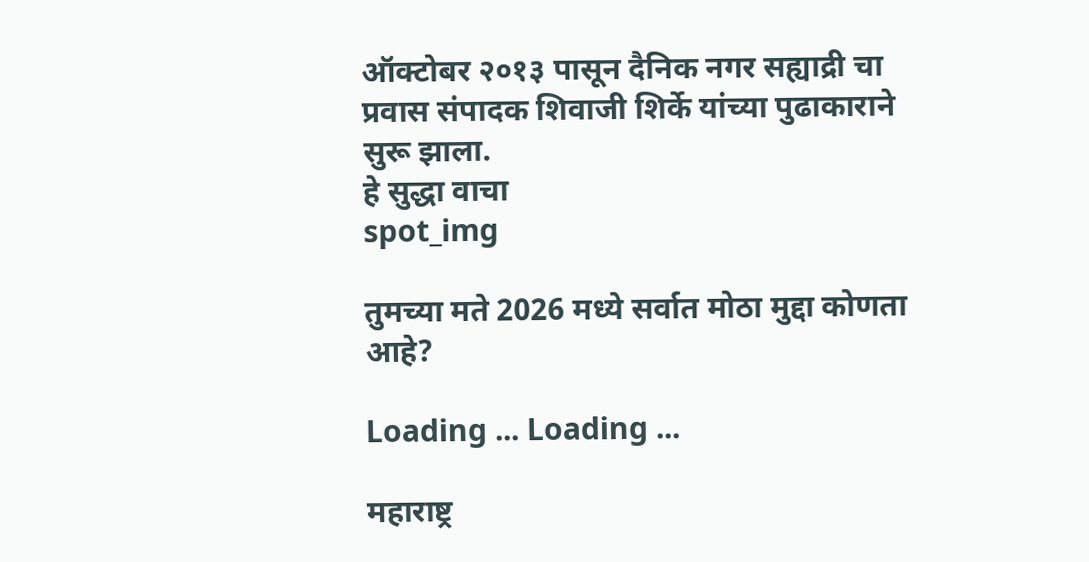ऑक्टोबर २०१३ पासून दैनिक नगर सह्याद्री चा प्रवास संपादक शिवाजी शिर्के यांच्या पुढाकाराने सुरू झाला.
हे सुद्धा वाचा
spot_img

तुमच्या मते 2026 मध्ये सर्वात मोठा मुद्दा कोणता आहे?

Loading ... Loading ...

महाराष्ट्र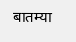बातम्या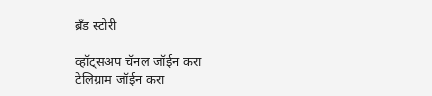ब्रँड स्टोरी

व्हॉट्सअप चॅनल जॉईन करा
टेलिग्राम जॉईन करा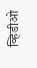व्हिडीओ